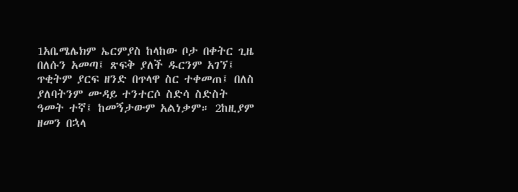1አቤሜሌክም ኤርምያስ ከላከው ቦታ በቀትር ጊዜ በለሱን አመጣ፤ ጽፍቅ ያለች ዱርንም አገኘ፤ ጥቂትም ያርፍ ዘንድ በጥላዋ ስር ተቀመጠ፤ በለስ ያለባትንም ሙዳይ ተንተርሶ ስድሳ ስድስት ዓመት ተኛ፤ ከመኝታውም አልነቃም። 2ከዚያም ዘመን በኋላ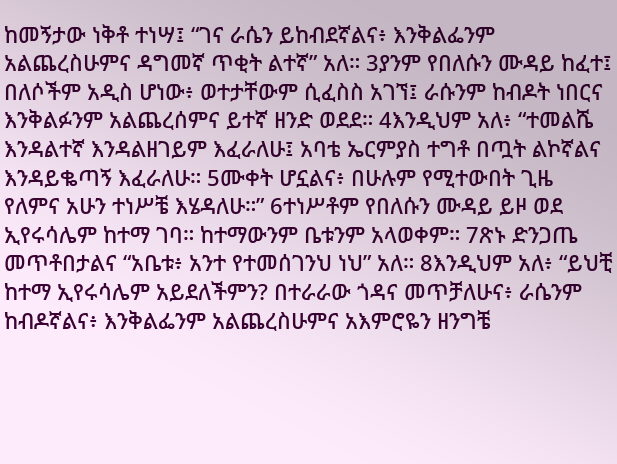ከመኝታው ነቅቶ ተነሣ፤ “ገና ራሴን ይከብደኛልና፥ እንቅልፌንም አልጨረስሁምና ዳግመኛ ጥቂት ልተኛ” አለ። 3ያንም የበለሱን ሙዳይ ከፈተ፤ በለሶችም አዲስ ሆነው፥ ወተታቸውም ሲፈስስ አገኘ፤ ራሱንም ከብዶት ነበርና እንቅልፉንም አልጨረሰምና ይተኛ ዘንድ ወደደ። 4እንዲህም አለ፥ “ተመልሼ እንዳልተኛ እንዳልዘገይም እፈራለሁ፤ አባቴ ኤርምያስ ተግቶ በጧት ልኮኛልና እንዳይቈጣኝ እፈራለሁ። 5ሙቀት ሆኗልና፥ በሁሉም የሚተውበት ጊዜ የለምና አሁን ተነሥቼ እሄዳለሁ።” 6ተነሥቶም የበለሱን ሙዳይ ይዞ ወደ ኢየሩሳሌም ከተማ ገባ። ከተማውንም ቤቱንም አላወቀም። 7ጽኑ ድንጋጤ መጥቶበታልና “አቤቱ፥ አንተ የተመሰገንህ ነህ” አለ። 8እንዲህም አለ፥ “ይህቺ ከተማ ኢየሩሳሌም አይደለችምን? በተራራው ጎዳና መጥቻለሁና፥ ራሴንም ከብዶኛልና፥ እንቅልፌንም አልጨረስሁምና አእምሮዬን ዘንግቼ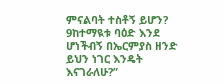ምናልባት ተስቶኝ ይሆን? 9ከተማዪቱ ባዕድ እንደ ሆነችብኝ በኤርምያስ ዘንድ ይህን ነገር እንዴት እናገራለሁ?”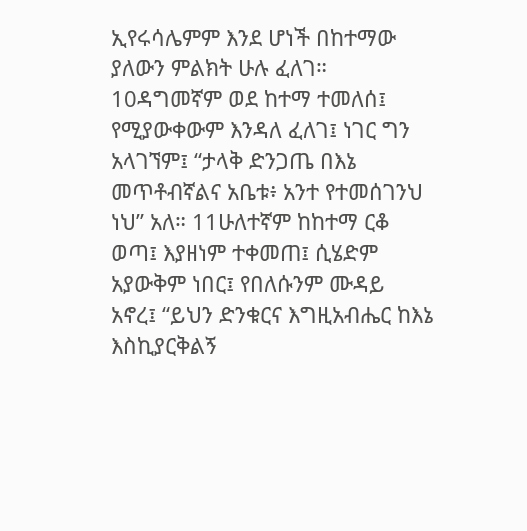ኢየሩሳሌምም እንደ ሆነች በከተማው ያለውን ምልክት ሁሉ ፈለገ። 10ዳግመኛም ወደ ከተማ ተመለሰ፤ የሚያውቀውም እንዳለ ፈለገ፤ ነገር ግን አላገኘም፤ “ታላቅ ድንጋጤ በእኔ መጥቶብኛልና አቤቱ፥ አንተ የተመሰገንህ ነህ” አለ። 11ሁለተኛም ከከተማ ርቆ ወጣ፤ እያዘነም ተቀመጠ፤ ሲሄድም አያውቅም ነበር፤ የበለሱንም ሙዳይ አኖረ፤ “ይህን ድንቁርና እግዚአብሔር ከእኔ እስኪያርቅልኝ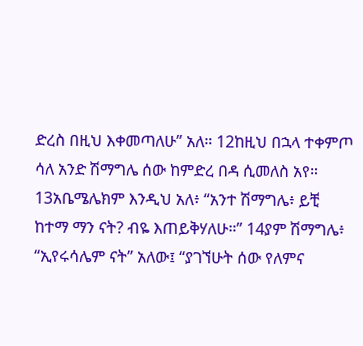ድረስ በዚህ እቀመጣለሁ” አለ። 12ከዚህ በኋላ ተቀምጦ ሳለ አንድ ሽማግሌ ሰው ከምድረ በዳ ሲመለስ አየ። 13አቤሜሌክም እንዲህ አለ፥ “አንተ ሽማግሌ፥ ይቺ ከተማ ማን ናት? ብዬ እጠይቅሃለሁ።” 14ያም ሽማግሌ፥ “ኢየሩሳሌም ናት” አለው፤ “ያገኘሁት ሰው የለምና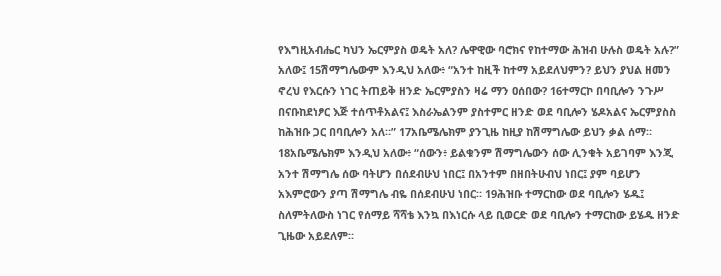የእግዚአብሔር ካህን ኤርምያስ ወዴት አለ? ሌዋዊው ባሮክና የከተማው ሕዝብ ሁሉስ ወዴት አሉ?” አለው፤ 15ሽማግሌውም እንዲህ አለው፥ “አንተ ከዚች ከተማ አይደለህምን? ይህን ያህል ዘመን ኖረህ የእርሱን ነገር ትጠይቅ ዘንድ ኤርምያስን ዛሬ ማን ዐሰበው? 16ተማርኮ በባቢሎን ንጉሥ በናቡከደነፆር እጅ ተሰጥቶአልና፤ እስራኤልንም ያስተምር ዘንድ ወደ ባቢሎን ሄዶአልና ኤርምያስስ ከሕዝቡ ጋር በባቢሎን አለ።” 17አቤሜሌክም ያንጊዜ ከዚያ ከሽማግሌው ይህን ቃል ሰማ። 18አቤሜሌክም እንዲህ አለው፥ “ሰውን፥ ይልቁንም ሽማግሌውን ሰው ሊንቁት አይገባም እንጂ አንተ ሽማግሌ ሰው ባትሆን በሰደብሁህ ነበር፤ በአንተም በዘበትሁብህ ነበር፤ ያም ባይሆን አእምሮውን ያጣ ሽማግሌ ብዬ በሰደብሁህ ነበር። 19ሕዝቡ ተማርከው ወደ ባቢሎን ሄዱ፤ ስለምትለውስ ነገር የሰማይ ሻሻቴ እንኳ በእነርሱ ላይ ቢወርድ ወደ ባቢሎን ተማርከው ይሄዱ ዘንድ ጊዜው አይደለም።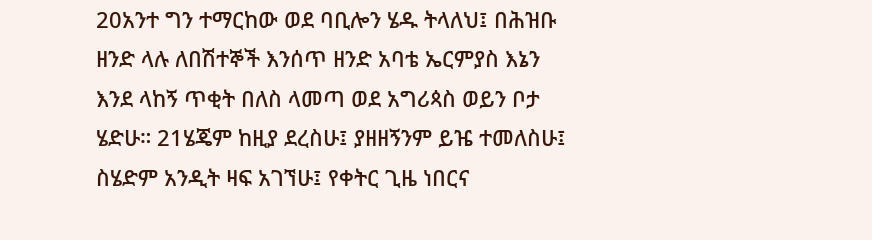20አንተ ግን ተማርከው ወደ ባቢሎን ሄዱ ትላለህ፤ በሕዝቡ ዘንድ ላሉ ለበሽተኞች እንሰጥ ዘንድ አባቴ ኤርምያስ እኔን እንደ ላከኝ ጥቂት በለስ ላመጣ ወደ አግሪጳስ ወይን ቦታ ሄድሁ። 21ሄጄም ከዚያ ደረስሁ፤ ያዘዘኝንም ይዤ ተመለስሁ፤ ስሄድም አንዲት ዛፍ አገኘሁ፤ የቀትር ጊዜ ነበርና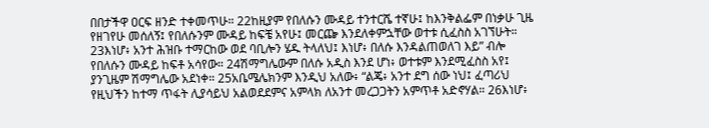በበታችዋ ዐርፍ ዘንድ ተቀመጥሁ። 22ከዚያም የበለሱን ሙዳይ ተንተርሼ ተኛሁ፤ ከእንቅልፌም በነቃሁ ጊዜ የዘገየሁ መሰለኝ፤ የበለሱንም ሙዳይ ከፍቼ አየሁ፤ መርጬ እንደለቀምኋቸው ወተቱ ሲፈስስ አገኘሁት። 23እነሆ፥ አንተ ሕዝቡ ተማርከው ወደ ባቢሎን ሄዱ ትላለህ፤ እነሆ፥ በለሱ እንዳልጠወለገ እይ” ብሎ የበለሱን ሙዳይ ከፍቶ አሳየው። 24ሽማግሌውም በለሱ አዲስ እንደ ሆነ፥ ወተቱም እንደሚፈስስ አየ፤ ያንጊዜም ሽማግሌው አደነቀ። 25አቤሜሌክንም እንዲህ አለው፥ “ልጄ፥ አንተ ደግ ሰው ነህ፤ ፈጣሪህ የዚህችን ከተማ ጥፋት ሊያሳይህ አልወደደምና አምላክ ለአንተ መረጋጋትን አምጥቶ አድኖሃል። 26እነሆ፥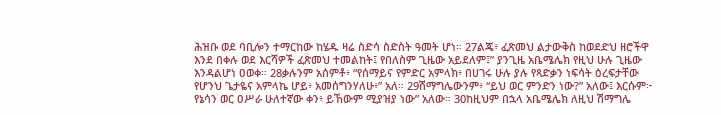ሕዝቡ ወደ ባቢሎን ተማርከው ከሄዱ ዛሬ ስድሳ ስድስት ዓመት ሆነ። 27ልጄ፥ ፈጽመህ ልታውቅስ ከወደድህ ዘሮችዋ እንደ በቀሉ ወደ እርሻዎች ፈጽመህ ተመልከት፤ የበለስም ጊዜው አይደለም፤” ያንጊዜ አቤሜሌክ የዚህ ሁሉ ጊዜው እንዳልሆነ ዐወቀ። 28ቃሉንም አሰምቶ፥ “የሰማይና የምድር አምላክ፥ በሀገሩ ሁሉ ያሉ የጻድቃን ነፍሳት ዕረፍታቸው የሆንህ ጌታዬና አምላኬ ሆይ፥ አመሰግንሃለሁ፥” አለ። 29ሽማግሌውንም፥ “ይህ ወር ምንድን ነው?” አለው፤ እርሱም፦ የኔሳን ወር ዐሥራ ሁለተኛው ቀን፥ ይኸውም ሚያዝያ ነው” አለው። 30ከዚህም በኋላ አቤሜሌክ ለዚህ ሽማግሌ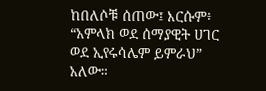ከበለሶቹ ሰጠው፤ እርሱም፥ “አምላክ ወደ ሰማያዊት ሀገር ወደ ኢየሩሳሌም ይምራህ” አለው።